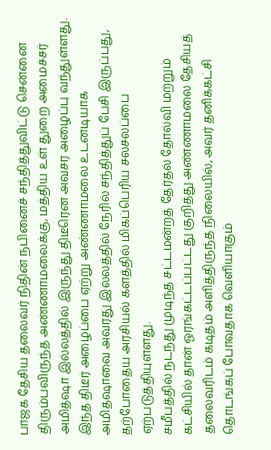பாஜக தேசிய தலைவர் நிதின் நபினைச் சந்தித்துவிட்டு சென்னை திரும்பவிருந்த அண்ணாமலைக்கு, மத்திய உள் துறை அமைச்சர் அமித்ஷா இல்லத்தில் இருந்து திடீரென அவசர அழைப்பு வந்துள்ளது. இந்த திடீர் அழைப்பை ஏற்று அண்ணாமலை உடனடியாக அமித்ஷாவை அவரது இல்லத்தில் நேரில் சந்தித்துப் பேசி இருப்பது, தற்போதைய அரசியல் களத்தில் மிகப்பெரிய சலசலப்பை ஏற்படுத்தியுள்ளது.
சமீபத்தில் நடந்து முடிந்த சட்டமன்றத் தேர்தல் தோல்வி மற்றும் கட்சியில் தான் ஓரங்கட்டப்பட்டது குறித்து அண்ணாமலை தேசியத் தலைவரிடம் கடிதம் அளித்திருந்த நிலையில், அவர் தனிக்கட்சி தொடங்கப் போவதாக வெளியாகும்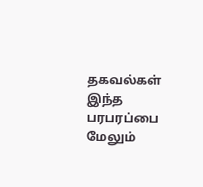தகவல்கள் இந்த பரபரப்பை மேலும்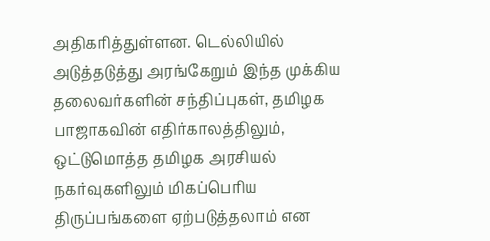அதிகரித்துள்ளன. டெல்லியில் அடுத்தடுத்து அரங்கேறும் இந்த முக்கிய தலைவர்களின் சந்திப்புகள், தமிழக பாஜாகவின் எதிர்காலத்திலும், ஒட்டுமொத்த தமிழக அரசியல் நகர்வுகளிலும் மிகப்பெரிய திருப்பங்களை ஏற்படுத்தலாம் என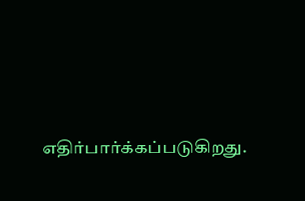எதிர்பார்க்கப்படுகிறது.